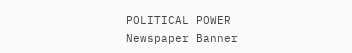POLITICAL POWER
Newspaper Banner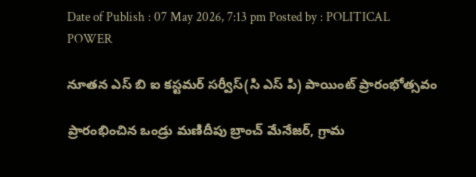Date of Publish : 07 May 2026, 7:13 pm Posted by : POLITICAL POWER

నూతన ఎస్ బి ఐ కస్టమర్ సర్వీస్(సి ఎస్ పి) పాయింట్ ప్రారంభోత్సవం

ప్రారంభించిన ఒండ్రు మణిదీపు బ్రాంచ్ మేనేజర్, గ్రామ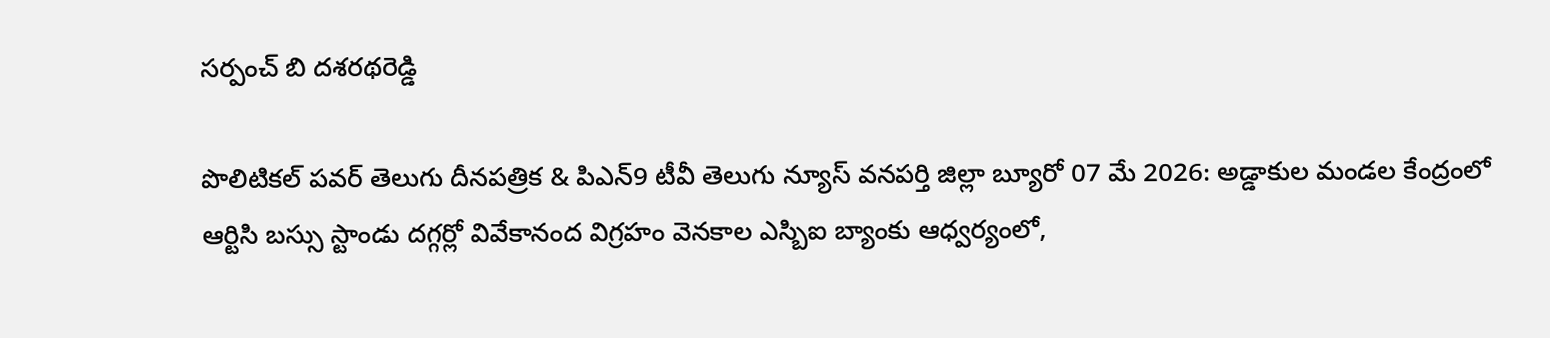సర్పంచ్ బి దశరథరెడ్డి

పొలిటికల్ పవర్ తెలుగు దీనపత్రిక & పిఎన్9 టీవీ తెలుగు న్యూస్ వనపర్తి జిల్లా బ్యూరో 07 మే 2026: అడ్డాకుల మండల కేంద్రంలో ఆర్టిసి బస్సు స్టాండు దగ్గర్లో వివేకానంద విగ్రహం వెనకాల ఎస్బిఐ బ్యాంకు ఆధ్వర్యంలో,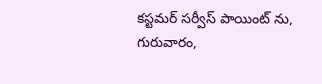కస్టమర్ సర్వీస్ పాయింట్ ను, గురువారం,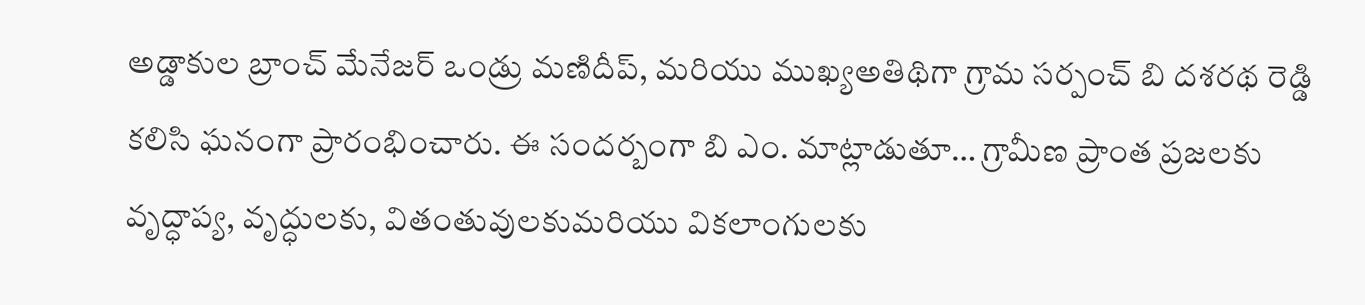అడ్డాకుల బ్రాంచ్ మేనేజర్ ఒండ్రు మణిదీప్, మరియు ముఖ్యఅతిథిగా గ్రామ సర్పంచ్ బి దశరథ రెడ్డి కలిసి ఘనంగా ప్రారంభించారు. ఈ సందర్బంగా బి ఎం. మాట్లాడుతూ… గ్రామీణ ప్రాంత ప్రజలకు వృద్ధాప్య, వృద్ధులకు, వితంతువులకుమరియు వికలాంగులకు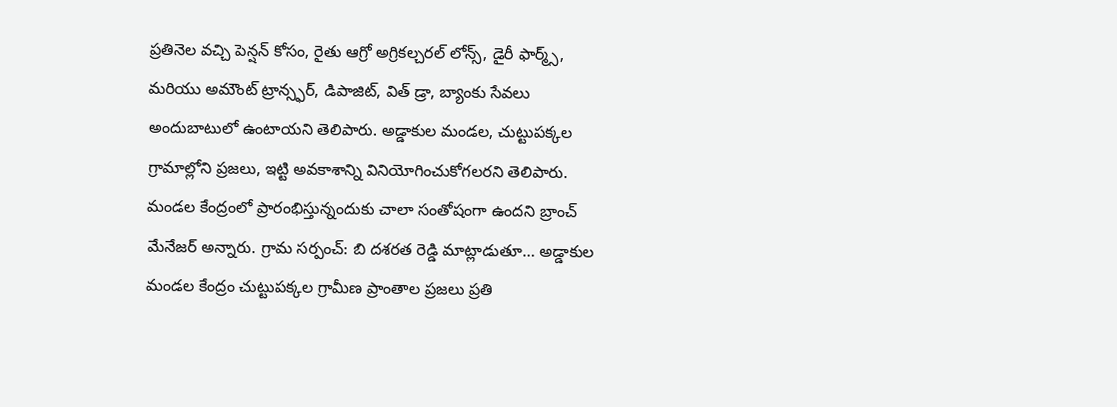ప్రతినెల వచ్చి పెన్షన్ కోసం, రైతు ఆగ్రో అగ్రికల్చరల్ లోన్స్, డైరీ ఫార్మ్స్, మరియు అమౌంట్ ట్రాన్స్ఫర్, డిపాజిట్, విత్ డ్రా, బ్యాంకు సేవలు అందుబాటులో ఉంటాయని తెలిపారు. అడ్డాకుల మండల, చుట్టుపక్కల గ్రామాల్లోని ప్రజలు, ఇట్టి అవకాశాన్ని వినియోగించుకోగలరని తెలిపారు. మండల కేంద్రంలో ప్రారంభిస్తున్నందుకు చాలా సంతోషంగా ఉందని బ్రాంచ్ మేనేజర్ అన్నారు. గ్రామ సర్పంచ్: బి దశరత రెడ్డి మాట్లాడుతూ… అడ్డాకుల మండల కేంద్రం చుట్టుపక్కల గ్రామీణ ప్రాంతాల ప్రజలు ప్రతి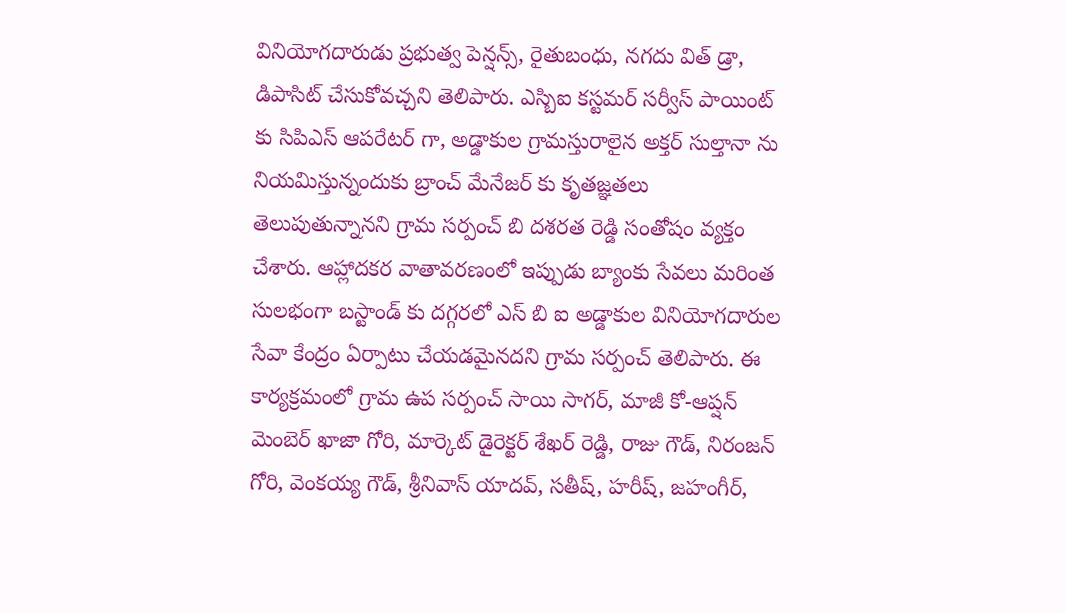వినియోగదారుడు ప్రభుత్వ పెన్షన్స్, రైతుబంధు, నగదు విత్ డ్రా, డిపాసిట్ చేసుకోవచ్చని తెలిపారు. ఎస్బిఐ కస్టమర్ సర్వీస్ పాయింట్ కు సిపిఎస్ ఆపరేటర్ గా, అడ్డాకుల గ్రామస్తురాలైన అక్తర్ సుల్తానా ను నియమిస్తున్నందుకు బ్రాంచ్ మేనేజర్ కు కృతజ్ఞతలు తెలుపుతున్నానని గ్రామ సర్పంచ్ బి దశరత రెడ్డి సంతోషం వ్యక్తం చేశారు. ఆహ్లాదకర వాతావరణంలో ఇప్పుడు బ్యాంకు సేవలు మరింత సులభంగా బస్టాండ్ కు దగ్గరలో ఎస్ బి ఐ అడ్డాకుల వినియోగదారుల సేవా కేంద్రం ఏర్పాటు చేయడమైనదని గ్రామ సర్పంచ్ తెలిపారు. ఈ కార్యక్రమంలో గ్రామ ఉప సర్పంచ్ సాయి సాగర్, మాజీ కో-ఆప్షన్ మెంబెర్ ఖాజా గోరి, మార్కెట్ డైరెక్టర్ శేఖర్ రెడ్డి, రాజు గౌడ్, నిరంజన్ గోరి, వెంకయ్య గౌడ్, శ్రీనివాస్ యాదవ్, సతీష్, హరీష్, జహంగీర్,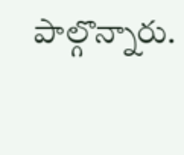పాల్గొన్నారు.